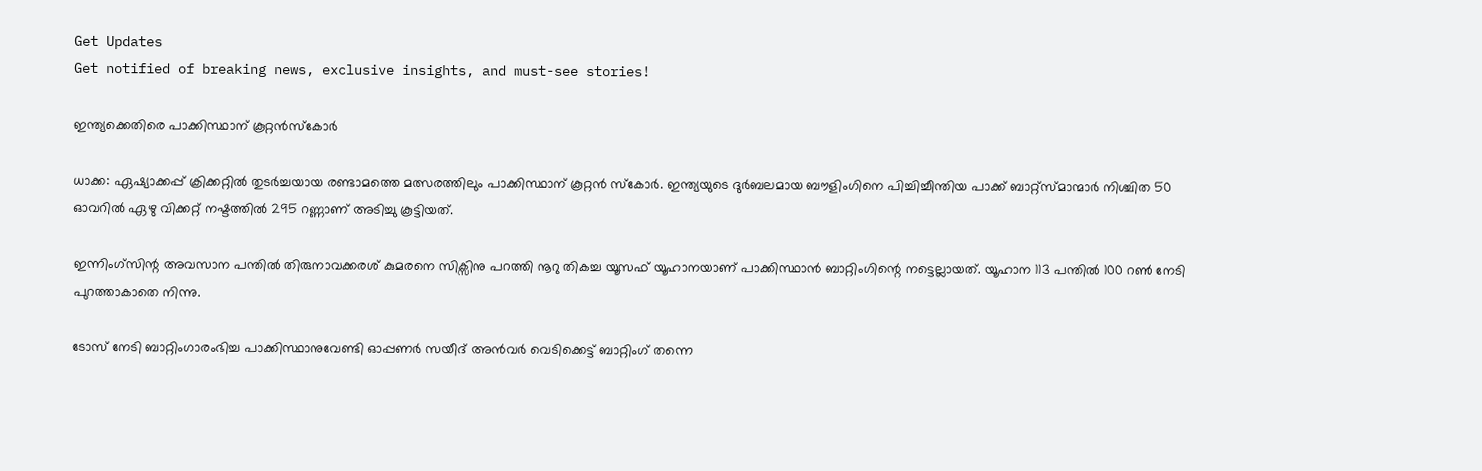Get Updates
Get notified of breaking news, exclusive insights, and must-see stories!

ഇന്ത്യക്കെതിരെ പാക്കിസ്ഥാന് കൂറ്റന്‍സ്കോര്‍

ധാക്ക: ഏഷ്യാക്കപ്പ് ക്രിക്കറ്റില്‍ തുടര്‍ച്ചയായ രണ്ടാമത്തെ മത്സരത്തിലും പാക്കിസ്ഥാന് കൂറ്റന്‍ സ്കോര്‍. ഇന്ത്യയുടെ ദുര്‍ബലമായ ബൗളിംഗിനെ പിച്ചിച്ചീന്തിയ പാക്ക് ബാറ്റ്സ്മാന്മാര്‍ നിശ്ചിത 50 ഓവറില്‍ ഏഴു വിക്കറ്റ് നഷ്ടത്തില്‍ 295 റണ്ണാണ് അടിച്ചു കൂട്ടിയത്.

ഇന്നിംഗ്സിന്റ അവസാന പന്തില്‍ തിരുനാവക്കരശ് കുമരനെ സിക്സിനു പറത്തി നൂറു തികച്ച യൂസഫ് യൂഹാനയാണ് പാക്കിസ്ഥാന്‍ ബാറ്റിംഗിന്റെ നട്ടെല്ലായത്. യൂഹാന 113 പന്തില്‍ 100 റണ്‍ നേടി പുറത്താകാതെ നിന്നു.

ടോസ് നേടി ബാറ്റിംഗാരംഭിച്ച പാക്കിസ്ഥാനുവേണ്ടി ഓപ്പണര്‍ സയീദ് അന്‍വര്‍ വെടിക്കെട്ട് ബാറ്റിംഗ് തന്നെ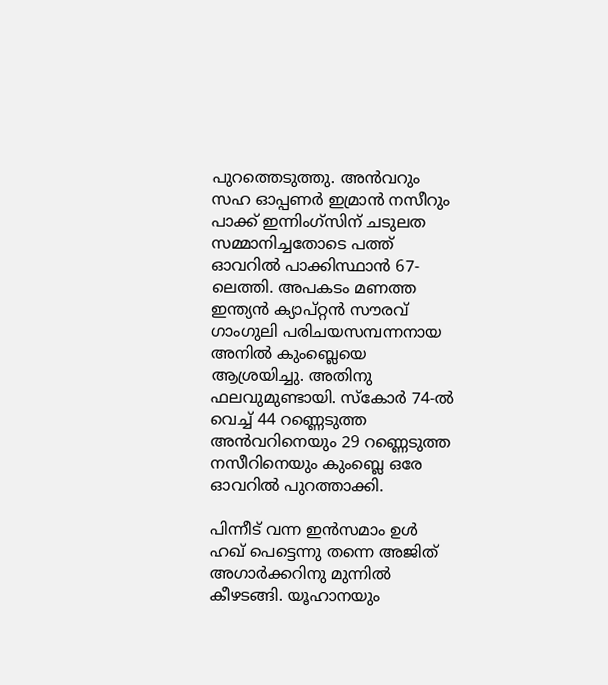പുറത്തെടുത്തു. അന്‍വറും സഹ ഓപ്പണര്‍ ഇമ്രാന്‍ നസീറും പാക്ക് ഇന്നിംഗ്സിന് ചടുലത സമ്മാനിച്ചതോടെ പത്ത് ഓവറില്‍ പാക്കിസ്ഥാന്‍ 67-ലെത്തി. അപകടം മണത്ത ഇന്ത്യന്‍ ക്യാപ്റ്റന്‍ സൗരവ് ഗാംഗുലി പരിചയസമ്പന്നനായ അനില്‍ കുംബ്ലെയെ ആശ്രയിച്ചു. അതിനു ഫലവുമുണ്ടായി. സ്കോര്‍ 74-ല്‍ വെച്ച് 44 റണ്ണെടുത്ത അന്‍വറിനെയും 29 റണ്ണെടുത്ത നസീറിനെയും കുംബ്ലെ ഒരേ ഓവറില്‍ പുറത്താക്കി.

പിന്നീട് വന്ന ഇന്‍സമാം ഉള്‍ ഹഖ് പെട്ടെന്നു തന്നെ അജിത് അഗാര്‍ക്കറിനു മുന്നില്‍ കീഴടങ്ങി. യൂഹാനയും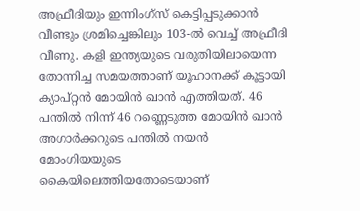അഫ്രീദിയും ഇന്നിംഗ്സ് കെട്ടിപ്പടുക്കാന്‍ വീണ്ടും ശ്രമിച്ചെങ്കിലും 103-ല്‍ വെച്ച് അഫ്രീദി വീണു. കളി ഇന്ത്യയുടെ വരുതിയിലായെന്ന തോന്നിച്ച സമയത്താണ് യൂഹാനക്ക് കൂട്ടായി ക്യാപ്റ്റന്‍ മോയിന്‍ ഖാന്‍ എത്തിയത്. 46 പന്തില്‍ നിന്ന് 46 റണ്ണെടുത്ത മോയിന്‍ ഖാന്‍ അഗാര്‍ക്കറുടെ പന്തില്‍ നയന്‍ മോംഗിയയുടെ കൈയിലെത്തിയതോടെയാണ്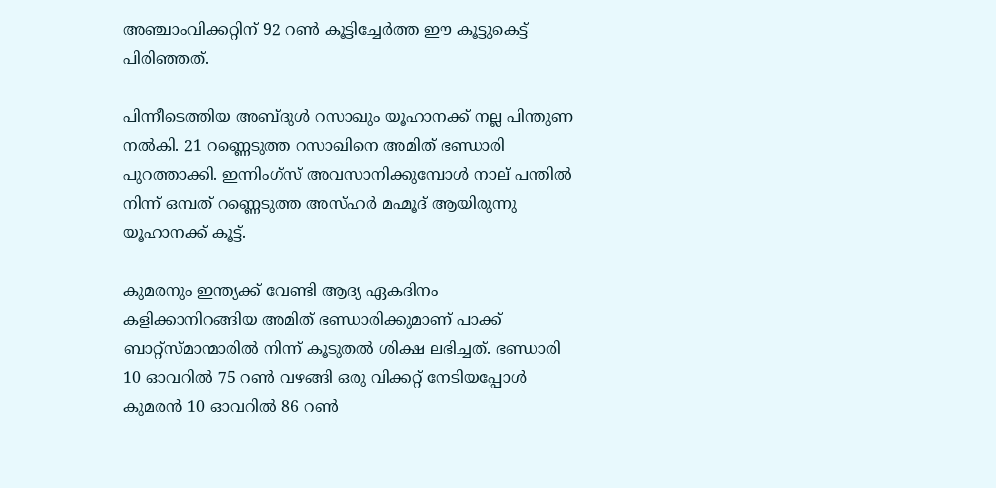അഞ്ചാംവിക്കറ്റിന് 92 റണ്‍ കൂട്ടിച്ചേര്‍ത്ത ഈ കൂട്ടുകെട്ട് പിരിഞ്ഞത്.

പിന്നീടെത്തിയ അബ്ദുള്‍ റസാഖും യൂഹാനക്ക് നല്ല പിന്തുണ നല്‍കി. 21 റണ്ണെടുത്ത റസാഖിനെ അമിത് ഭണ്ഡാരി പുറത്താക്കി. ഇന്നിംഗ്സ് അവസാനിക്കുമ്പോള്‍ നാല് പന്തില്‍ നിന്ന് ഒമ്പത് റണ്ണെടുത്ത അസ്ഹര്‍ മഹ്മൂദ് ആയിരുന്നു യൂഹാനക്ക് കൂട്ട്.

കുമരനും ഇന്ത്യക്ക് വേണ്ടി ആദ്യ ഏകദിനം കളിക്കാനിറങ്ങിയ അമിത് ഭണ്ഡാരിക്കുമാണ് പാക്ക് ബാറ്റ്സ്മാന്മാരില്‍ നിന്ന് കൂടുതല്‍ ശിക്ഷ ലഭിച്ചത്. ഭണ്ഡാരി 10 ഓവറില്‍ 75 റണ്‍ വഴങ്ങി ഒരു വിക്കറ്റ് നേടിയപ്പോള്‍ കുമരന്‍ 10 ഓവറില്‍ 86 റണ്‍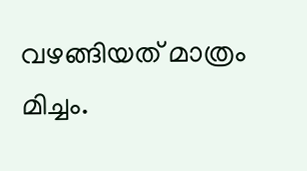വഴങ്ങിയത് മാത്രം മിച്ചം.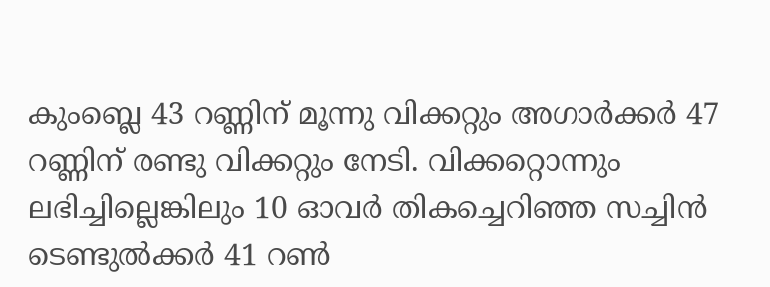കുംബ്ലെ 43 റണ്ണിന് മൂന്നു വിക്കറ്റും അഗാര്‍ക്കര്‍ 47 റണ്ണിന് രണ്ടു വിക്കറ്റും നേടി. വിക്കറ്റൊന്നും ലഭിച്ചില്ലെങ്കിലും 10 ഓവര്‍ തികച്ചെറിഞ്ഞ സച്ചിന്‍ ടെണ്ടുല്‍ക്കര്‍ 41 റണ്‍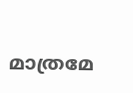മാത്രമേ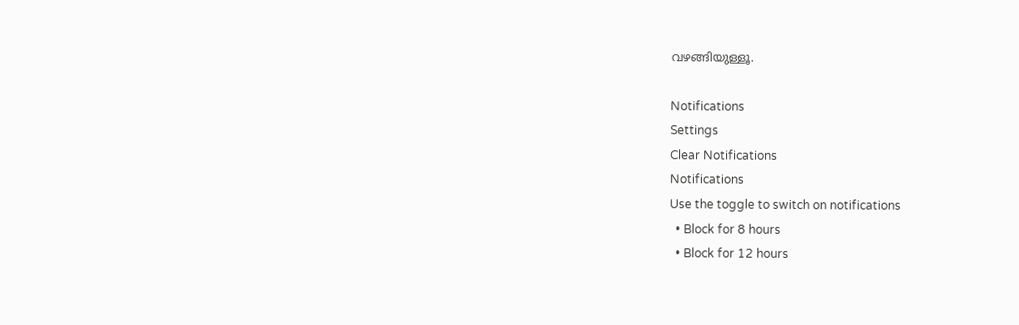വഴങ്ങിയുള്ളൂ.

Notifications
Settings
Clear Notifications
Notifications
Use the toggle to switch on notifications
  • Block for 8 hours
  • Block for 12 hours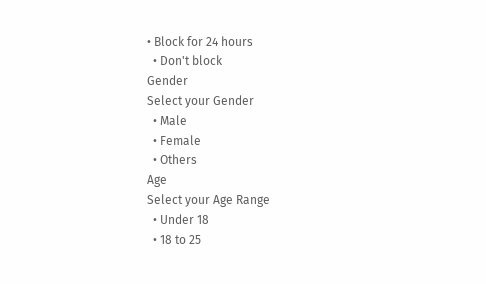• Block for 24 hours
  • Don't block
Gender
Select your Gender
  • Male
  • Female
  • Others
Age
Select your Age Range
  • Under 18
  • 18 to 25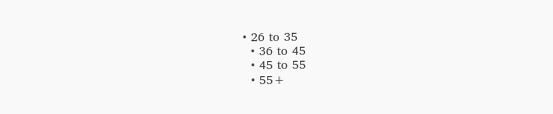• 26 to 35
  • 36 to 45
  • 45 to 55
  • 55+